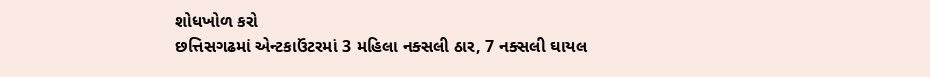શોધખોળ કરો
છત્તિસગઢમાં એન્ટકાઉંટરમાં 3 મહિલા નક્સલી ઠાર, 7 નક્સલી ઘાયલ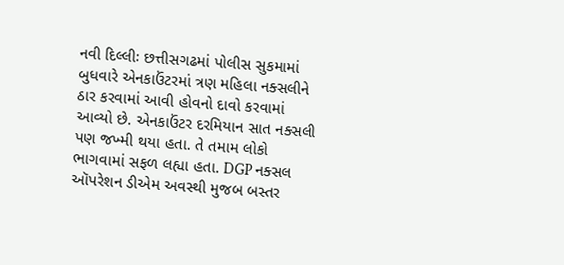નવી દિલ્લીઃ છત્તીસગઢમાં પોલીસ સુકમામાં બુધવારે એનકાઉંટરમાં ત્રણ મહિલા નક્સલીને ઠાર કરવામાં આવી હોવનો દાવો કરવામાં આવ્યો છે. એનકાઉંટર દરમિયાન સાત નક્સલી પણ જખ્મી થયા હતા. તે તમામ લોકો ભાગવામાં સફળ લહ્યા હતા. DGP નક્સલ ઑપરેશન ડીએમ અવસ્થી મુજબ બસ્તર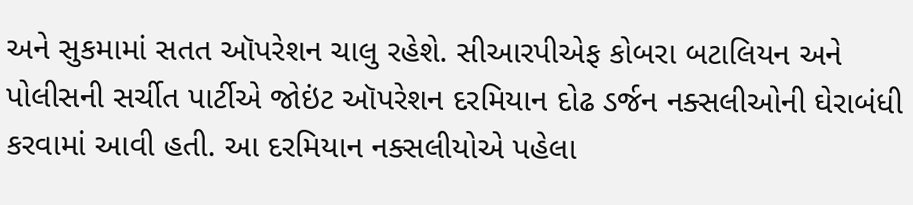અને સુકમામાં સતત ઑપરેશન ચાલુ રહેશે. સીઆરપીએફ કોબરા બટાલિયન અને પોલીસની સર્ચીત પાર્ટીએ જોઇંટ ઑપરેશન દરમિયાન દોઢ ડર્જન નક્સલીઓની ઘેરાબંધી કરવામાં આવી હતી. આ દરમિયાન નક્સલીયોએ પહેલા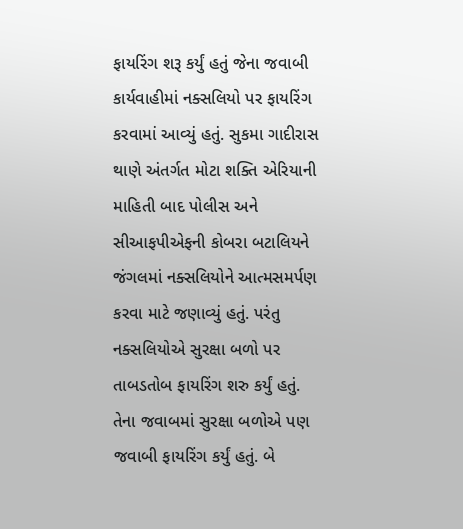ફાયરિંગ શરૂ કર્યું હતું જેના જવાબી કાર્યવાહીમાં નક્સલિયો પર ફાયરિંગ કરવામાં આવ્યું હતું. સુકમા ગાદીરાસ થાણે અંતર્ગત મોટા શક્તિ એરિયાની માહિતી બાદ પોલીસ અને સીઆફપીએફની કોબરા બટાલિયને જંગલમાં નક્સલિયોને આત્મસમર્પણ કરવા માટે જણાવ્યું હતું. પરંતુ નક્સલિયોએ સુરક્ષા બળો પર તાબડતોબ ફાયરિંગ શરુ કર્યું હતું. તેના જવાબમાં સુરક્ષા બળોએ પણ જવાબી ફાયરિંગ કર્યું હતું. બે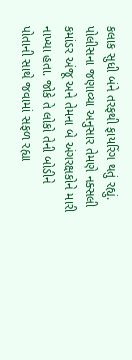કલાક સુધી બંને તરફથી ફાયરિંગ થતું રહ્યું. પોલીસના જણાવ્યા અનુસાર તેમણે નક્સલી કમાંડર અંજૂ અને તેમના બે અંગરક્ષકોને મારી નાખ્યા હતા. જોકે તે લોકો તેની બોડીને પોતાની સાથે જવામાં સફળ રહ્યા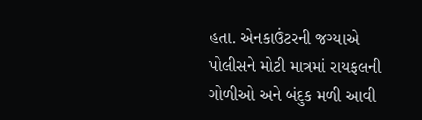હતા. એનકાઉંટરની જગ્યાએ પોલીસને મોટી માત્રમાં રાયફલની ગોળીઓ અને બંદુક મળી આવી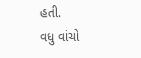હતી.
વધુ વાંચો